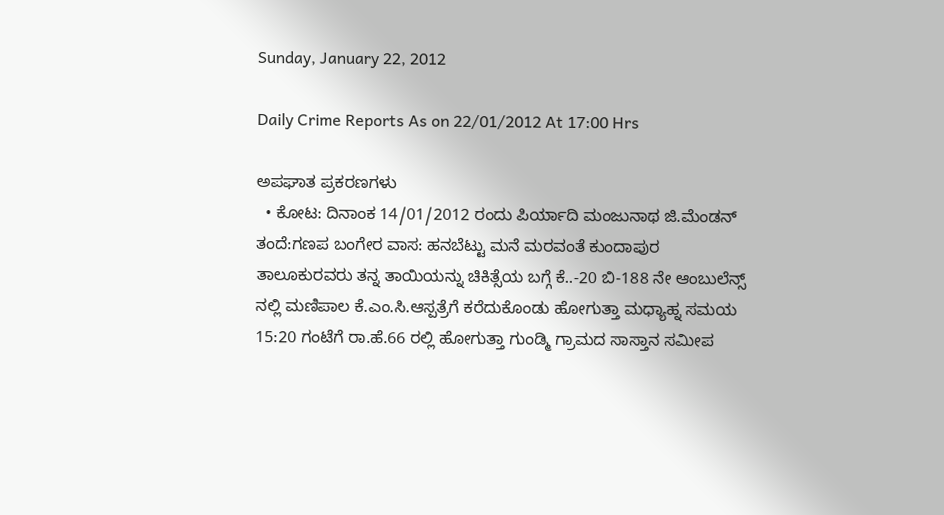Sunday, January 22, 2012

Daily Crime Reports As on 22/01/2012 At 17:00 Hrs

ಅಪಘಾತ ಪ್ರಕರಣಗಳು
  • ಕೋಟ: ದಿನಾಂಕ 14/01/2012 ರಂದು ಪಿರ್ಯಾದಿ ಮಂಜುನಾಥ ಜಿ.ಮೆಂಡನ್ ತಂದೆ:ಗಣಪ ಬಂಗೇರ ವಾಸ: ಹನಬೆಟ್ಟು ಮನೆ ಮರವಂತೆ ಕುಂದಾಪುರ ತಾಲೂಕುರವರು ತನ್ನ ತಾಯಿಯನ್ನು ಚಿಕಿತ್ಸೆಯ ಬಗ್ಗೆ ಕೆ..-20 ಬಿ-188 ನೇ ಆಂಬುಲೆನ್ಸ್ ನಲ್ಲಿ ಮಣಿಪಾಲ ಕೆ.ಎಂ.ಸಿ.ಆಸ್ಪತ್ರೆಗೆ ಕರೆದುಕೊಂಡು ಹೋಗುತ್ತಾ ಮಧ್ಯಾಹ್ನ ಸಮಯ 15:20 ಗಂಟೆಗೆ ರಾ.ಹೆ.66 ರಲ್ಲಿ ಹೋಗುತ್ತಾ ಗುಂಡ್ಮಿ ಗ್ರಾಮದ ಸಾಸ್ತಾನ ಸಮೀಪ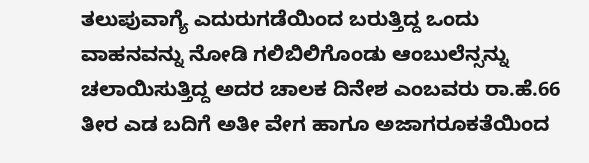ತಲುಪುವಾಗ್ಯೆ ಎದುರುಗಡೆಯಿಂದ ಬರುತ್ತಿದ್ದ ಒಂದು ವಾಹನವನ್ನು ನೋಡಿ ಗಲಿಬಿಲಿಗೊಂಡು ಆಂಬುಲೆನ್ಸನ್ನು ಚಲಾಯಿಸುತ್ತಿದ್ದ ಅದರ ಚಾಲಕ ದಿನೇಶ ಎಂಬವರು ರಾ.ಹೆ.66 ತೀರ ಎಡ ಬದಿಗೆ ಅತೀ ವೇಗ ಹಾಗೂ ಅಜಾಗರೂಕತೆಯಿಂದ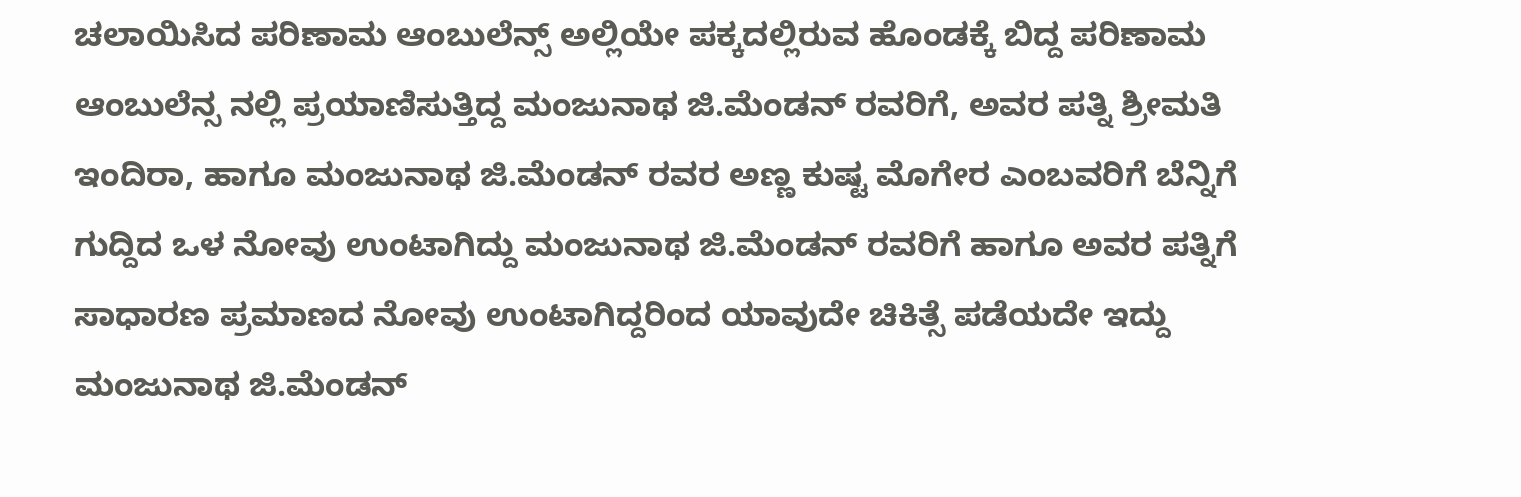ಚಲಾಯಿಸಿದ ಪರಿಣಾಮ ಆಂಬುಲೆನ್ಸ್ ಅಲ್ಲಿಯೇ ಪಕ್ಕದಲ್ಲಿರುವ ಹೊಂಡಕ್ಕೆ ಬಿದ್ದ ಪರಿಣಾಮ ಆಂಬುಲೆನ್ಸ ನಲ್ಲಿ ಪ್ರಯಾಣಿಸುತ್ತಿದ್ದ ಮಂಜುನಾಥ ಜಿ.ಮೆಂಡನ್ ರವರಿಗೆ, ಅವರ ಪತ್ನಿ ಶ್ರೀಮತಿ ಇಂದಿರಾ, ಹಾಗೂ ಮಂಜುನಾಥ ಜಿ.ಮೆಂಡನ್ ರವರ ಅಣ್ಣ ಕುಷ್ಟ ಮೊಗೇರ ಎಂಬವರಿಗೆ ಬೆನ್ನಿಗೆ ಗುದ್ದಿದ ಒಳ ನೋವು ಉಂಟಾಗಿದ್ದು ಮಂಜುನಾಥ ಜಿ.ಮೆಂಡನ್ ರವರಿಗೆ ಹಾಗೂ ಅವರ ಪತ್ನಿಗೆ ಸಾಧಾರಣ ಪ್ರಮಾಣದ ನೋವು ಉಂಟಾಗಿದ್ದರಿಂದ ಯಾವುದೇ ಚಿಕಿತ್ಸೆ ಪಡೆಯದೇ ಇದ್ದು ಮಂಜುನಾಥ ಜಿ.ಮೆಂಡನ್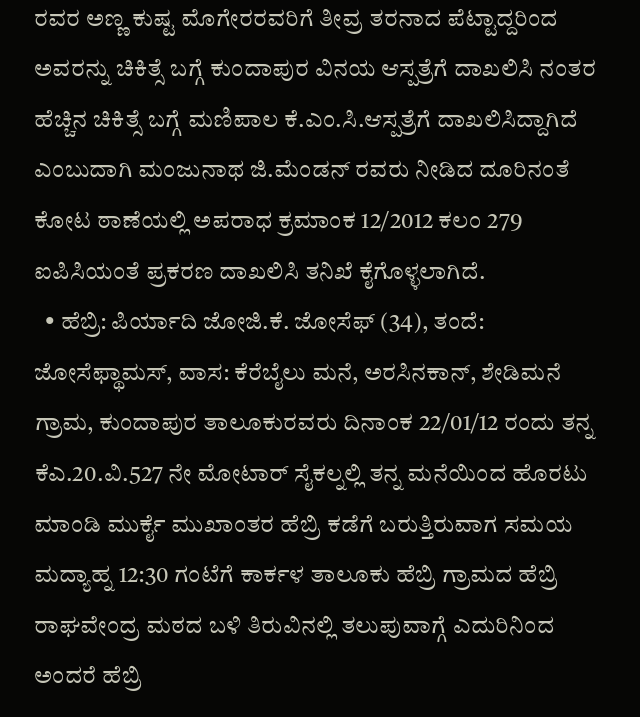ರವರ ಅಣ್ಣ ಕುಷ್ಟ ಮೊಗೇರರವರಿಗೆ ತೀವ್ರ ತರನಾದ ಪೆಟ್ಟಾದ್ದರಿಂದ ಅವರನ್ನು ಚಿಕಿತ್ಸೆ ಬಗ್ಗೆ ಕುಂದಾಪುರ ವಿನಯ ಆಸ್ಪತ್ರೆಗೆ ದಾಖಲಿಸಿ ನಂತರ ಹೆಚ್ಚಿನ ಚಿಕಿತ್ಸೆ ಬಗ್ಗೆ ಮಣಿಪಾಲ ಕೆ.ಎಂ.ಸಿ.ಆಸ್ಪತ್ರೆಗೆ ದಾಖಲಿಸಿದ್ದಾಗಿದೆ ಎಂಬುದಾಗಿ ಮಂಜುನಾಥ ಜಿ.ಮೆಂಡನ್ ರವರು ನೀಡಿದ ದೂರಿನಂತೆ ಕೋಟ ಠಾಣೆಯಲ್ಲಿ ಅಪರಾಧ ಕ್ರಮಾಂಕ 12/2012 ಕಲಂ 279 ಐಪಿಸಿಯಂತೆ ಪ್ರಕರಣ ದಾಖಲಿಸಿ ತನಿಖೆ ಕೈಗೊಳ್ಳಲಾಗಿದೆ.
  • ಹೆಬ್ರಿ: ಪಿರ್ಯಾದಿ ಜೋಜಿ.ಕೆ. ಜೋಸೆಫ್‌ (34), ತಂದೆ: ಜೋಸೆಫ್ಥಾಮಸ್‌, ವಾಸ: ಕೆರೆಬೈಲು ಮನೆ, ಅರಸಿನಕಾನ್‌, ಶೇಡಿಮನೆ ಗ್ರಾಮ, ಕುಂದಾಪುರ ತಾಲೂಕುರವರು ದಿನಾಂಕ 22/01/12 ರಂದು ತನ್ನ ಕೆಎ.20.ವಿ.527 ನೇ ಮೋಟಾರ್ ಸೈಕಲ್ನಲ್ಲಿ ತನ್ನ ಮನೆಯಿಂದ ಹೊರಟು ಮಾಂಡಿ ಮುರ್ಕೈ ಮುಖಾಂತರ ಹೆಬ್ರಿ ಕಡೆಗೆ ಬರುತ್ತಿರುವಾಗ ಸಮಯ ಮದ್ಯಾಹ್ನ 12:30 ಗಂಟೆಗೆ ಕಾರ್ಕಳ ತಾಲೂಕು ಹೆಬ್ರಿ ಗ್ರಾಮದ ಹೆಬ್ರಿ ರಾಘವೇಂದ್ರ ಮಠದ ಬಳಿ ತಿರುವಿನಲ್ಲಿ ತಲುಪುವಾಗ್ಗೆ ಎದುರಿನಿಂದ ಅಂದರೆ ಹೆಬ್ರಿ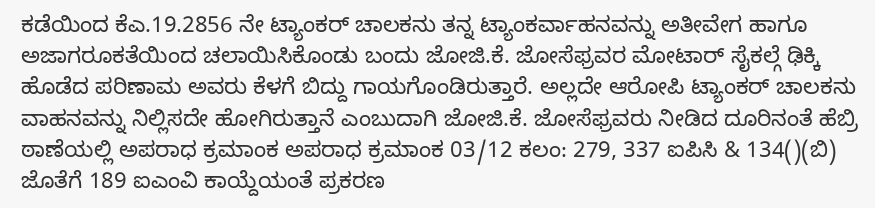ಕಡೆಯಿಂದ ಕೆಎ.19.2856 ನೇ ಟ್ಯಾಂಕರ್‌‌ ಚಾಲಕನು ತನ್ನ ಟ್ಯಾಂಕರ್ವಾಹನವನ್ನು ಅತೀವೇಗ ಹಾಗೂ ಅಜಾಗರೂಕತೆಯಿಂದ ಚಲಾಯಿಸಿಕೊಂಡು ಬಂದು ಜೋಜಿ.ಕೆ. ಜೋಸೆಫ್ರವರ ಮೋಟಾರ್ ಸೈಕಲ್ಗೆ ಢಿಕ್ಕಿ ಹೊಡೆದ ಪರಿಣಾಮ ಅವರು ಕೆಳಗೆ ಬಿದ್ದು ಗಾಯಗೊಂಡಿರುತ್ತಾರೆ. ಅಲ್ಲದೇ ಆರೋಪಿ ಟ್ಯಾಂಕರ್ ಚಾಲಕನು ವಾಹನವನ್ನು ನಿಲ್ಲಿಸದೇ ಹೋಗಿರುತ್ತಾನೆ ಎಂಬುದಾಗಿ ಜೋಜಿ.ಕೆ. ಜೋಸೆಫ್ರವರು ನೀಡಿದ ದೂರಿನಂತೆ ಹೆಬ್ರಿ ಠಾಣೆಯಲ್ಲಿ ಅಪರಾಧ ಕ್ರಮಾಂಕ ಅಪರಾಧ ಕ್ರಮಾಂಕ 03/12 ಕಲಂ: 279, 337 ಐಪಿಸಿ & 134()(ಬಿ) ಜೊತೆಗೆ 189 ಐಎಂವಿ ಕಾಯ್ದೆಯಂತೆ ಪ್ರಕರಣ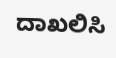ದಾಖಲಿಸಿ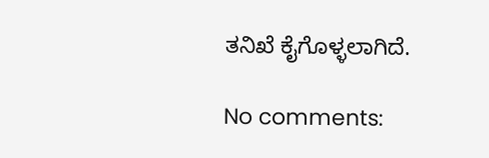ತನಿಖೆ ಕೈಗೊಳ್ಳಲಾಗಿದೆ.

No comments: